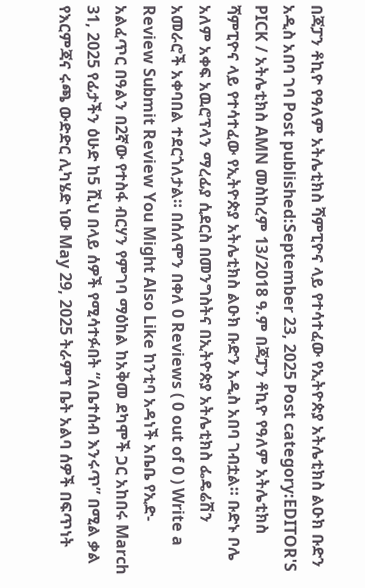በጃፓን ቶኪዮ የዓለም አትሌቲክስ ሻምፒዮና ላይ የተሳተፈው የኢትዮጵያ አትሌቲክስ ልዑክ ቡድን አዲስ አበባ ገባ Post published:September 23, 2025 Post category:EDITOR'S PICK / አትሌቲክስ AMN መስከረም 13/2018 ዓ.ም በጃፓን ቶኪዮ የዓለም አትሌቲክስ ሻምፒዮና ላይ የተሳተፈው የኢትዮጵያ አትሌቲክስ ልዑክ ቡድን አዲስ አበባ ገብቷል። ቡድኑ ቦሌ አለም አቀፍ አዉሮፕላን ማረፊያ ሲደርስ በመንግስትና በኢትዮጵያ አትሌቲክስ ፌዴሬሽን አመራሮች አቀባበል ተደርጎለታል። በሰለሞን በቀለ 0 Reviews ( 0 out of 0 ) Write a Review Submit Review You Might Also Like ከንቲባ አዳነች አቤቤ የኢድ-አልፈጥር በዓልን በ2ኛው የተስፋ ብርሃን የምገባ ማዕከል ከአቅመ ደካሞች ጋር አከበሩ March 31, 2025 የፊታችን ዕሁድ ከ5 ሺህ በላይ ሰዎች የሚሳተፉበት “ለቤተሰብ እንሩጥ” በሚል ቃል የእርምጃና ሩጫ ውድድር ሊካሄድ ነው May 29, 2025 ትራምፕ ቤት አልባ ሰዎች በፍጥነት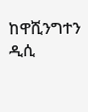ከዋሺንግተን ዲሲ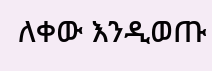ለቀው እንዲወጡ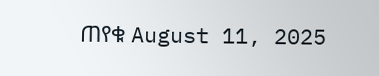ጠየቁ August 11, 2025